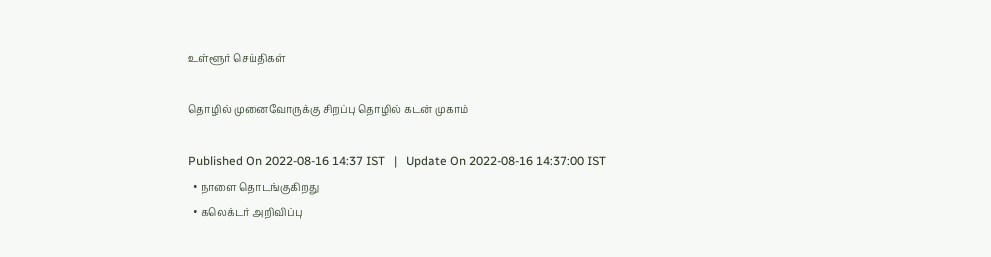உள்ளூர் செய்திகள்

தொழில் முனைவோருக்கு சிறப்பு தொழில் கடன் முகாம்

Published On 2022-08-16 14:37 IST   |   Update On 2022-08-16 14:37:00 IST
  • நாளை தொடங்குகிறது
  • கலெக்டர் அறிவிப்பு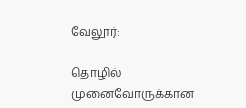வேலூர்:

தொழில் முனைவோருக்கான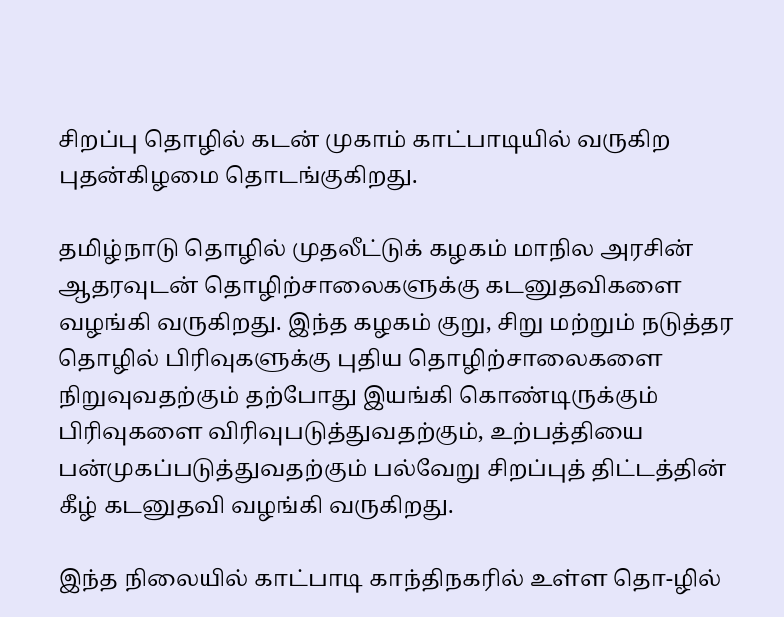சிறப்பு தொழில் கடன் முகாம் காட்பாடியில் வருகிற புதன்கிழமை தொடங்குகிறது.

தமிழ்நாடு தொழில் முதலீட்டுக் கழகம் மாநில அரசின் ஆதரவுடன் தொழிற்சாலைகளுக்கு கடனுதவிகளை வழங்கி வருகிறது. இந்த கழகம் குறு, சிறு மற்றும் நடுத்தர தொழில் பிரிவுகளுக்கு புதிய தொழிற்சாலைகளை நிறுவுவதற்கும் தற்போது இயங்கி கொண்டிருக்கும் பிரிவுகளை விரிவுபடுத்துவதற்கும், உற்பத்தியை பன்முகப்படுத்துவதற்கும் பல்வேறு சிறப்புத் திட்டத்தின் கீழ் கடனுதவி வழங்கி வருகிறது.

இந்த நிலையில் காட்பாடி காந்திநகரில் உள்ள தொ-ழில்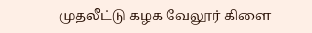முதலீட்டு கழக வேலூர் கிளை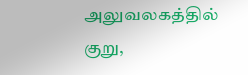அலுவலகத்தில் குறு,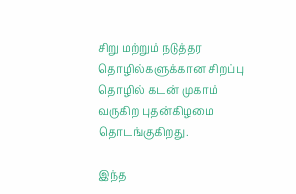சிறு மற்றும் நடுத்தர தொழில்களுக்கான சிறப்பு தொழில் கடன் முகாம் வருகிற புதன்கிழமை தொடங்குகிறது.

இந்த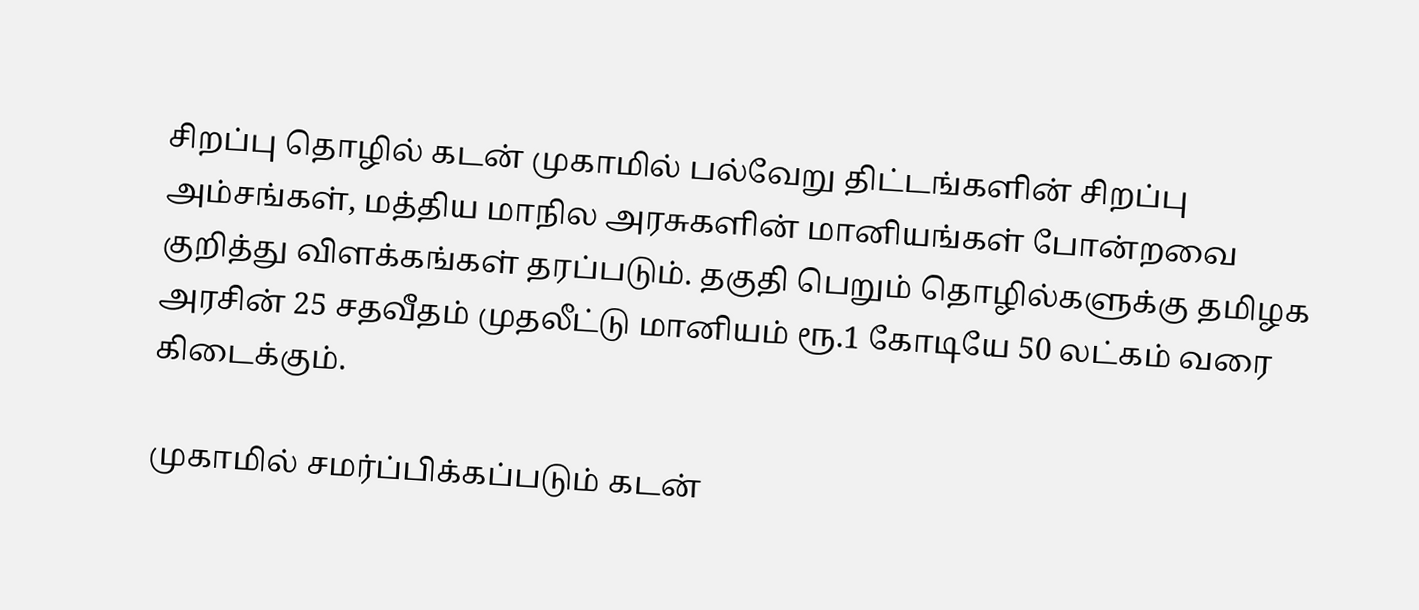சிறப்பு தொழில் கடன் முகாமில் பல்வேறு திட்டங்களின் சிறப்பு அம்சங்கள், மத்திய மாநில அரசுகளின் மானியங்கள் போன்றவை குறித்து விளக்கங்கள் தரப்படும். தகுதி பெறும் தொழில்களுக்கு தமிழக அரசின் 25 சதவீதம் முதலீட்டு மானியம் ரூ.1 கோடியே 50 லட்கம் வரை கிடைக்கும்.

முகாமில் சமர்ப்பிக்கப்படும் கடன்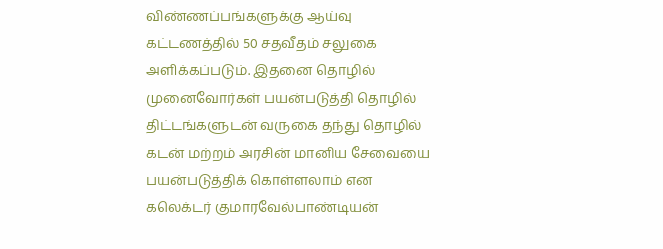விண்ணப்பங்களுக்கு ஆய்வு கட்டணத்தில் 50 சதவீதம் சலுகை அளிக்கப்படும். இதனை தொழில் முனைவோர்கள் பயன்படுத்தி தொழில் திட்டங்களுடன் வருகை தந்து தொழில் கடன் மற்றம் அரசின் மானிய சேவையை பயன்படுத்திக் கொள்ளலாம் என கலெக்டர் குமாரவேல்பாண்டியன்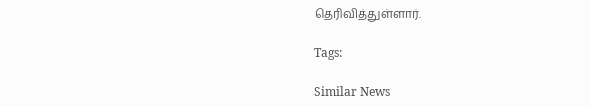தெரிவித்துள்ளார்.

Tags:

Similar News